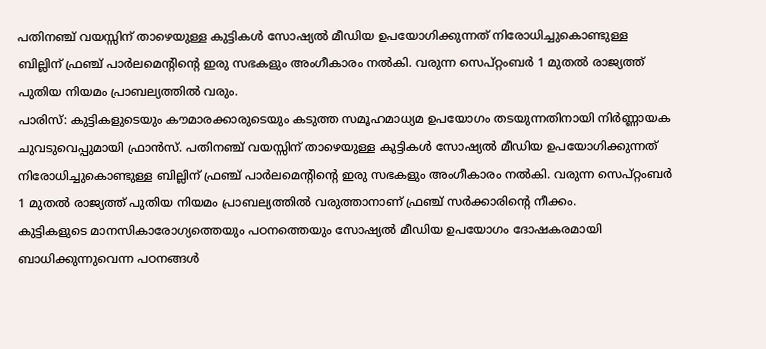പതിനഞ്ച് വയസ്സിന് താഴെയുള്ള കുട്ടികൾ സോഷ്യൽ മീഡിയ ഉപയോഗിക്കുന്നത് നിരോധിച്ചുകൊണ്ടുള്ള ബില്ലിന് ഫ്രഞ്ച് പാർലമെന്റിന്റെ ഇരു സഭകളും അംഗീകാരം നൽകി. വരുന്ന സെപ്റ്റംബർ 1 മുതൽ രാജ്യത്ത് പുതിയ നിയമം പ്രാബല്യത്തിൽ വരും.
പാരിസ്: കുട്ടികളുടെയും കൗമാരക്കാരുടെയും കടുത്ത സമൂഹമാധ്യമ ഉപയോഗം തടയുന്നതിനായി നിർണ്ണായക ചുവടുവെപ്പുമായി ഫ്രാൻസ്. പതിനഞ്ച് വയസ്സിന് താഴെയുള്ള കുട്ടികൾ സോഷ്യൽ മീഡിയ ഉപയോഗിക്കുന്നത് നിരോധിച്ചുകൊണ്ടുള്ള ബില്ലിന് ഫ്രഞ്ച് പാർലമെന്റിന്റെ ഇരു സഭകളും അംഗീകാരം നൽകി. വരുന്ന സെപ്റ്റംബർ 1 മുതൽ രാജ്യത്ത് പുതിയ നിയമം പ്രാബല്യത്തിൽ വരുത്താനാണ് ഫ്രഞ്ച് സർക്കാരിന്റെ നീക്കം.
കുട്ടികളുടെ മാനസികാരോഗ്യത്തെയും പഠനത്തെയും സോഷ്യൽ മീഡിയ ഉപയോഗം ദോഷകരമായി ബാധിക്കുന്നുവെന്ന പഠനങ്ങൾ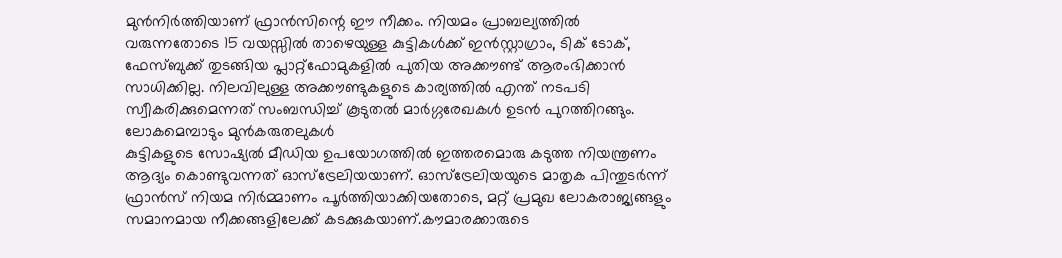മുൻനിർത്തിയാണ് ഫ്രാൻസിന്റെ ഈ നീക്കം. നിയമം പ്രാബല്യത്തിൽ വരുന്നതോടെ 15 വയസ്സിൽ താഴെയുള്ള കുട്ടികൾക്ക് ഇൻസ്റ്റാഗ്രാം, ടിക് ടോക്, ഫേസ്ബുക്ക് തുടങ്ങിയ പ്ലാറ്റ്ഫോമുകളിൽ പുതിയ അക്കൗണ്ട് ആരംഭിക്കാൻ സാധിക്കില്ല. നിലവിലുള്ള അക്കൗണ്ടുകളുടെ കാര്യത്തിൽ എന്ത് നടപടി സ്വീകരിക്കുമെന്നത് സംബന്ധിച്ച് കൂടുതൽ മാർഗ്ഗരേഖകൾ ഉടൻ പുറത്തിറങ്ങും.
ലോകമെമ്പാടും മുൻകരുതലുകൾ
കുട്ടികളുടെ സോഷ്യൽ മീഡിയ ഉപയോഗത്തിൽ ഇത്തരമൊരു കടുത്ത നിയന്ത്രണം ആദ്യം കൊണ്ടുവന്നത് ഓസ്ട്രേലിയയാണ്. ഓസ്ട്രേലിയയുടെ മാതൃക പിന്തുടർന്ന് ഫ്രാൻസ് നിയമ നിർമ്മാണം പൂർത്തിയാക്കിയതോടെ, മറ്റ് പ്രമുഖ ലോകരാജ്യങ്ങളും സമാനമായ നീക്കങ്ങളിലേക്ക് കടക്കുകയാണ്.കൗമാരക്കാരുടെ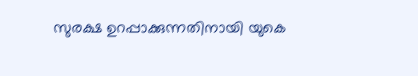സുരക്ഷ ഉറപ്പാക്കുന്നതിനായി യുകെ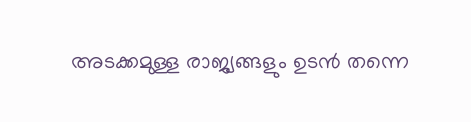അടക്കമുള്ള രാജ്യങ്ങളും ഉടൻ തന്നെ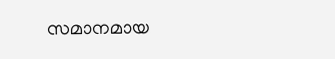സമാനമായ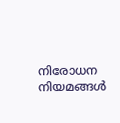നിരോധന നിയമങ്ങൾ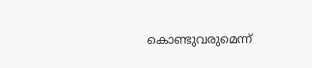കൊണ്ടുവരുമെന്ന്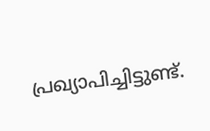പ്രഖ്യാപിച്ചിട്ടുണ്ട്.